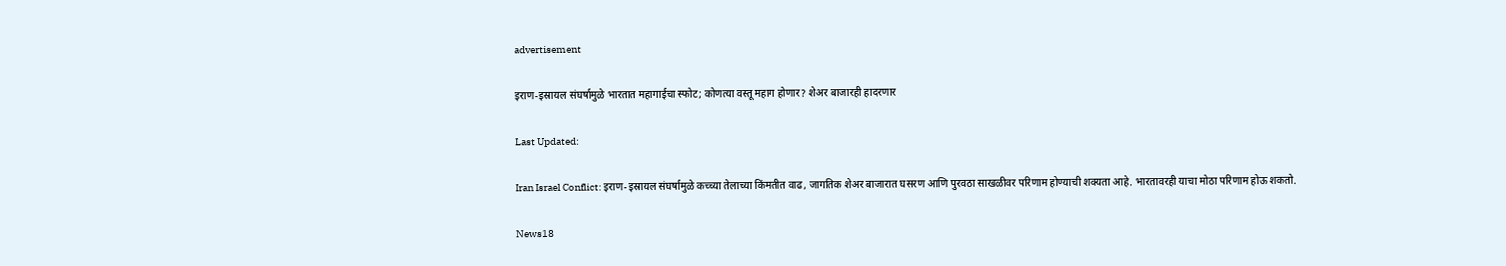advertisement

इराण-इस्रायल संघर्षामुळे भारतात महागाईचा स्फोट; कोणत्या वस्तू महाग होणार? शेअर बाजारही हादरणार

Last Updated:

Iran Israel Conflict: इराण-इस्रायल संघर्षामुळे कच्च्या तेलाच्या किंमतीत वाढ, जागतिक शेअर बाजारात घसरण आणि पुरवठा साखळीवर परिणाम होण्याची शक्यता आहे. भारतावरही याचा मोठा परिणाम होऊ शकतो.

News18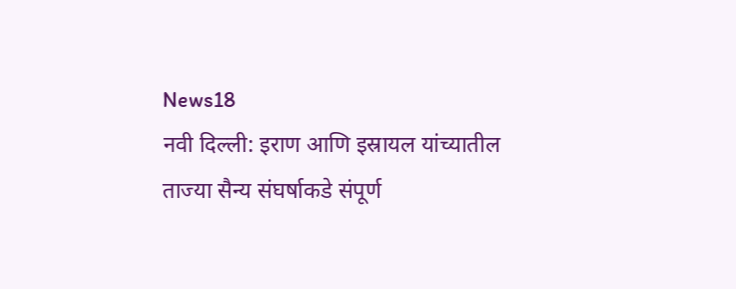News18
नवी दिल्ली: इराण आणि इस्रायल यांच्यातील ताज्या सैन्य संघर्षाकडे संपूर्ण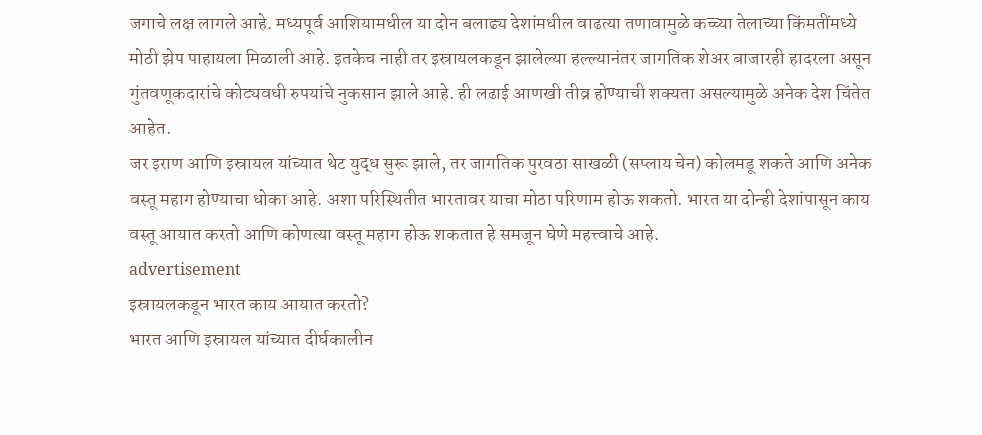जगाचे लक्ष लागले आहे. मध्यपूर्व आशियामधील या दोन बलाढ्य देशांमधील वाढत्या तणावामुळे कच्च्या तेलाच्या किंमतींमध्ये मोठी झेप पाहायला मिळाली आहे. इतकेच नाही तर इस्रायलकडून झालेल्या हल्ल्यानंतर जागतिक शेअर बाजारही हादरला असून गुंतवणूकदारांचे कोट्यवधी रुपयांचे नुकसान झाले आहे. ही लढाई आणखी तीव्र होण्याची शक्यता असल्यामुळे अनेक देश चिंतेत आहेत.
जर इराण आणि इस्रायल यांच्यात थेट युद्ध सुरू झाले, तर जागतिक पुरवठा साखळी (सप्लाय चेन) कोलमडू शकते आणि अनेक वस्तू महाग होण्याचा धोका आहे. अशा परिस्थितीत भारतावर याचा मोठा परिणाम होऊ शकतो. भारत या दोन्ही देशांपासून काय वस्तू आयात करतो आणि कोणत्या वस्तू महाग होऊ शकतात हे समजून घेणे महत्त्वाचे आहे.
advertisement
इस्रायलकडून भारत काय आयात करतो?
भारत आणि इस्रायल यांच्यात दीर्घकालीन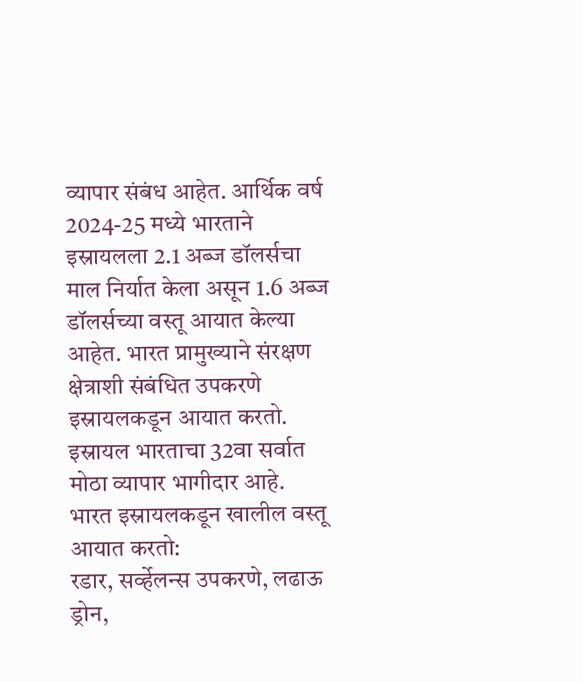व्यापार संबंध आहेत. आर्थिक वर्ष 2024-25 मध्ये भारताने इस्रायलला 2.1 अब्ज डॉलर्सचा माल निर्यात केला असून 1.6 अब्ज डॉलर्सच्या वस्तू आयात केल्या आहेत. भारत प्रामुख्याने संरक्षण क्षेत्राशी संबंधित उपकरणे इस्रायलकडून आयात करतो. इस्रायल भारताचा 32वा सर्वात मोठा व्यापार भागीदार आहे.
भारत इस्रायलकडून खालील वस्तू आयात करतो:
रडार, सर्व्हेलन्स उपकरणे, लढाऊ ड्रोन,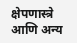क्षेपणास्त्रे आणि अन्य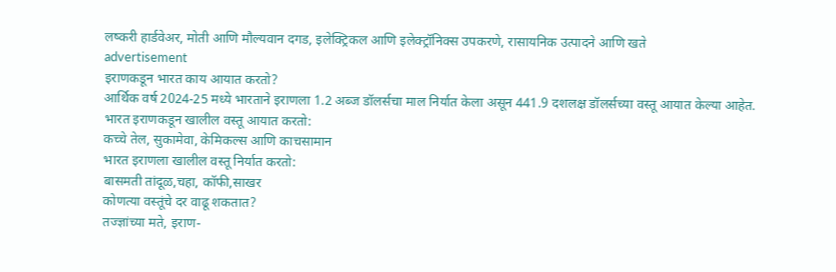लष्करी हार्डवेअर, मोती आणि मौल्यवान दगड, इलेक्ट्रिकल आणि इलेक्ट्रॉनिक्स उपकरणे, रासायनिक उत्पादने आणि खते
advertisement
इराणकडून भारत काय आयात करतो?
आर्थिक वर्ष 2024-25 मध्ये भारताने इराणला 1.2 अब्ज डॉलर्सचा माल निर्यात केला असून 441.9 दशलक्ष डॉलर्सच्या वस्तू आयात केल्या आहेत.
भारत इराणकडून खालील वस्तू आयात करतो:
कच्चे तेल, सुकामेवा, केमिकल्स आणि काचसामान
भारत इराणला खालील वस्तू निर्यात करतो:
बासमती तांदूळ,चहा, कॉफी,साखर
कोणत्या वस्तूंचे दर वाढू शकतात?
तज्ज्ञांच्या मते, इराण-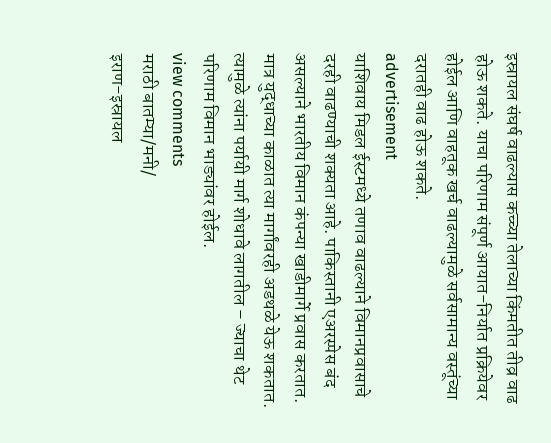इस्रायल संघर्ष वाढल्यास कच्च्या तेलाच्या किंमतीत तीव्र वाढ होऊ शकते. याचा परिणाम संपूर्ण आयात-निर्यात प्रक्रियेवर होईल आणि वाहतूक खर्च वाढल्यामुळे सर्वसामान्य वस्तूंच्या दरातही वाढ होऊ शकते.
advertisement
याशिवाय मिडल ईस्टमध्ये तणाव वाढल्याने विमानप्रवासाचे दरही वाढण्याची शक्यता आहे. पाकिस्तानी एअरस्पेस बंद असल्याने भारतीय विमान कंपन्या खाडीमार्गे प्रवास करतात. मात्र युद्धाच्या काळात त्या मार्गांवरही अडथळे येऊ शकतात. त्यामुळे त्यांना पर्यायी मार्ग शोधावे लागतील – ज्याचा थेट परिणाम विमान भाड्यांवर होईल.
view comments
मराठी बातम्या/मनी/
इराण-इस्रायल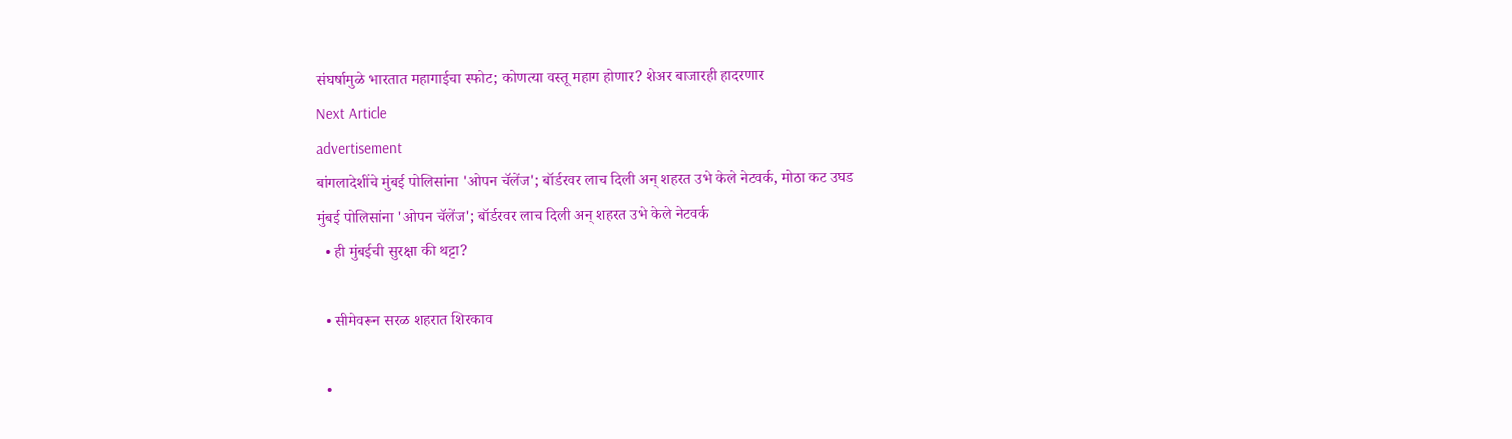संघर्षामुळे भारतात महागाईचा स्फोट; कोणत्या वस्तू महाग होणार? शेअर बाजारही हादरणार
Next Article
advertisement
बांगलादेशींचे मुंबई पोलिसांना 'ओपन चॅलेंज'; बॉर्डरवर लाच दिली अन् शहरत उभे केले नेटवर्क, मोठा कट उघड
मुंबई पोलिसांना 'ओपन चॅलेंज'; बॉर्डरवर लाच दिली अन् शहरत उभे केले नेटवर्क
  • ही मुंबईची सुरक्षा की थट्टा?

  • सीमेवरून सरळ शहरात शिरकाव

  •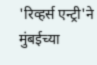'रिव्हर्स एन्ट्री'ने मुंबईच्या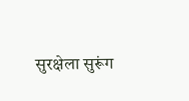सुरक्षेला सुरूंग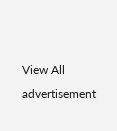View All
advertisement